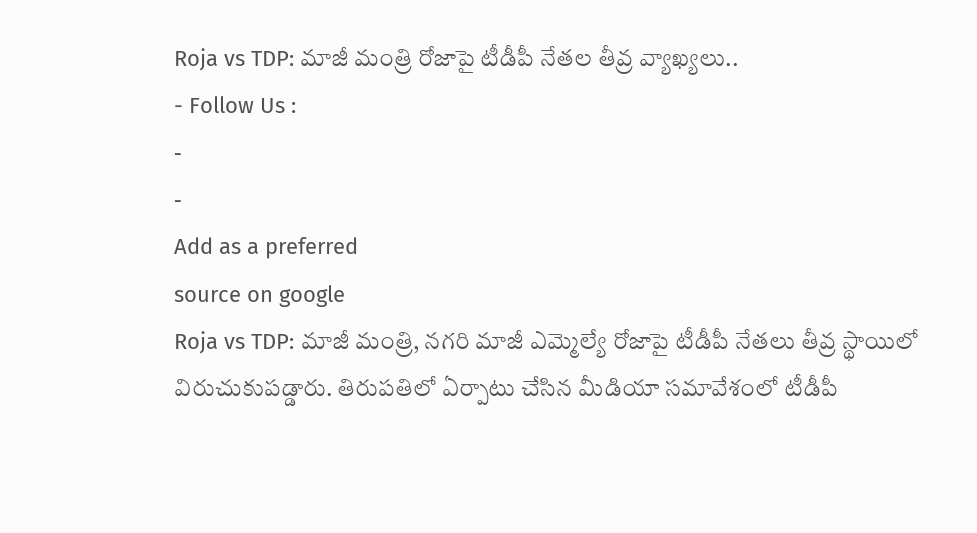Roja vs TDP: మాజీ మంత్రి రోజాపై టీడీపీ నేతల తీవ్ర వ్యాఖ్యలు..
- Follow Us :
-
-
Add as a preferred
source on google
Roja vs TDP: మాజీ మంత్రి, నగరి మాజీ ఎమ్మెల్యే రోజాపై టీడీపీ నేతలు తీవ్ర స్థాయిలో విరుచుకుపడ్డారు. తిరుపతిలో ఏర్పాటు చేసిన మీడియా సమావేశంలో టీడీపీ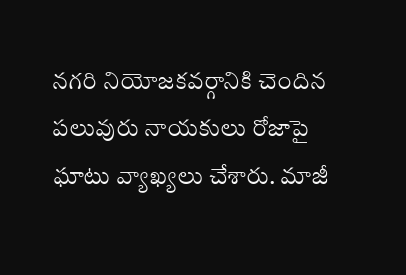నగరి నియోజకవర్గానికి చెందిన పలువురు నాయకులు రోజాపై ఘాటు వ్యాఖ్యలు చేశారు. మాజీ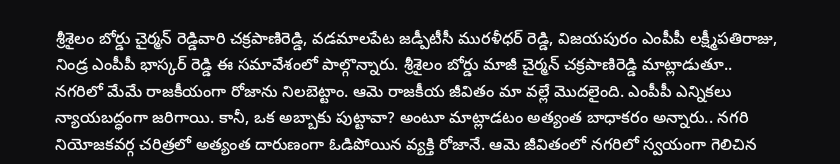శ్రీశైలం బోర్డు చైర్మన్ రెడ్డివారి చక్రపాణిరెడ్డి, వడమాలపేట జడ్పీటీసీ మురళీధర్ రెడ్డి, విజయపురం ఎంపీపీ లక్ష్మీపతిరాజు, నిండ్ర ఎంపీపీ భాస్కర్ రెడ్డి ఈ సమావేశంలో పాల్గొన్నారు. శ్రీశైలం బోర్డు మాజీ చైర్మన్ చక్రపాణిరెడ్డి మాట్లాడుతూ.. నగరిలో మేమే రాజకీయంగా రోజాను నిలబెట్టాం. ఆమె రాజకీయ జీవితం మా వల్లే మొదలైంది. ఎంపీపీ ఎన్నికలు న్యాయబద్ధంగా జరిగాయి. కానీ, ఒక అబ్బాకు పుట్టావా? అంటూ మాట్లాడటం అత్యంత బాధాకరం అన్నారు.. నగరి నియోజకవర్గ చరిత్రలో అత్యంత దారుణంగా ఓడిపోయిన వ్యక్తి రోజానే. ఆమె జీవితంలో నగరిలో స్వయంగా గెలిచిన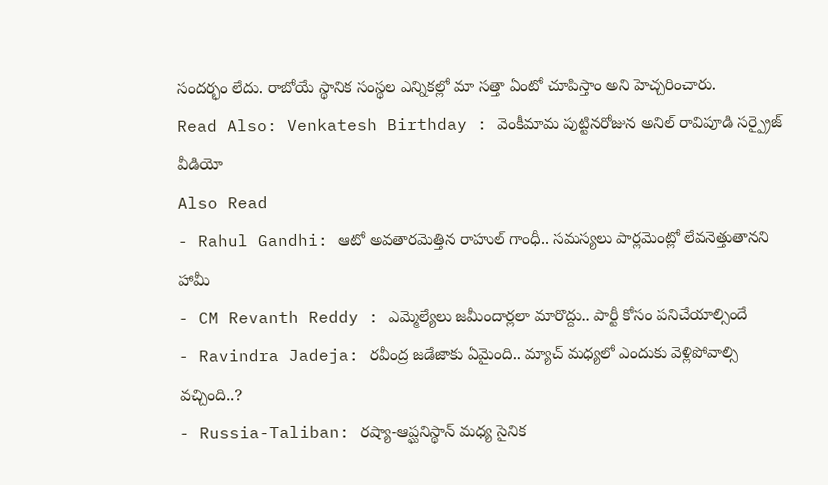సందర్భం లేదు. రాబోయే స్థానిక సంస్థల ఎన్నికల్లో మా సత్తా ఏంటో చూపిస్తాం అని హెచ్చరించారు.
Read Also: Venkatesh Birthday : వెంకీమామ పుట్టినరోజున అనిల్ రావిపూడి సర్ప్రైజ్ వీడియో
Also Read
- Rahul Gandhi: ఆటో అవతారమెత్తిన రాహుల్ గాంధీ.. సమస్యలు పార్లమెంట్లో లేవనెత్తుతానని హామీ
- CM Revanth Reddy : ఎమ్మెల్యేలు జమీందార్లలా మారొద్దు.. పార్టీ కోసం పనిచేయాల్సిందే
- Ravindra Jadeja: రవీంద్ర జడేజాకు ఏమైంది.. మ్యాచ్ మధ్యలో ఎందుకు వెళ్లిపోవాల్సి వచ్చింది..?
- Russia-Taliban: రష్యా-ఆప్ఘనిస్థాన్ మధ్య సైనిక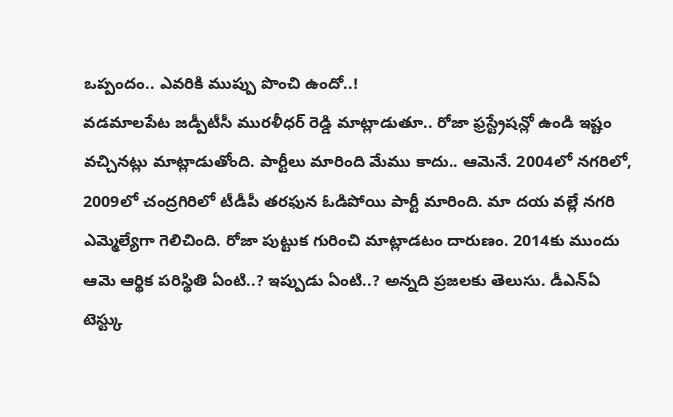ఒప్పందం.. ఎవరికి ముప్పు పొంచి ఉందో..!
వడమాలపేట జడ్పీటీసీ మురళీధర్ రెడ్డి మాట్లాడుతూ.. రోజా ఫ్రస్ట్రేషన్లో ఉండి ఇష్టం వచ్చినట్లు మాట్లాడుతోంది. పార్టీలు మారింది మేము కాదు.. ఆమెనే. 2004లో నగరిలో, 2009లో చంద్రగిరిలో టీడీపీ తరఫున ఓడిపోయి పార్టీ మారింది. మా దయ వల్లే నగరి ఎమ్మెల్యేగా గెలిచింది. రోజా పుట్టుక గురించి మాట్లాడటం దారుణం. 2014కు ముందు ఆమె ఆర్థిక పరిస్థితి ఏంటి..? ఇప్పుడు ఏంటి..? అన్నది ప్రజలకు తెలుసు. డీఎన్ఏ టెస్ట్కు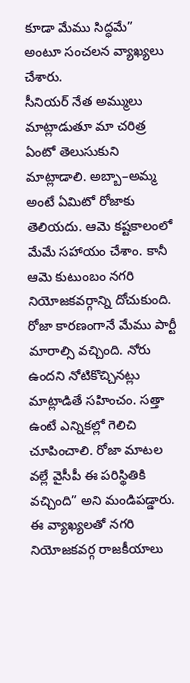కూడా మేము సిద్ధమే” అంటూ సంచలన వ్యాఖ్యలు చేశారు.
సీనియర్ నేత అమ్ములు మాట్లాడుతూ మా చరిత్ర ఏంటో తెలుసుకుని మాట్లాడాలి. అబ్బా–అమ్మ అంటే ఏమిటో రోజాకు తెలియదు. ఆమె కష్టకాలంలో మేమే సహాయం చేశాం. కానీ ఆమె కుటుంబం నగరి నియోజకవర్గాన్ని దోచుకుంది. రోజా కారణంగానే మేము పార్టీ మారాల్సి వచ్చింది. నోరు ఉందని నోటికొచ్చినట్లు మాట్లాడితే సహించం. సత్తా ఉంటే ఎన్నికల్లో గెలిచి చూపించాలి. రోజా మాటల వల్లే వైసీపీ ఈ పరిస్థితికి వచ్చింది” అని మండిపడ్డారు. ఈ వ్యాఖ్యలతో నగరి నియోజకవర్గ రాజకీయాలు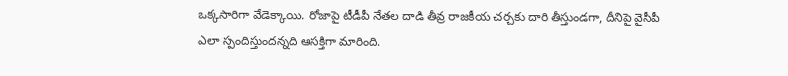ఒక్కసారిగా వేడెక్కాయి. రోజాపై టీడీపీ నేతల దాడి తీవ్ర రాజకీయ చర్చకు దారి తీస్తుండగా, దీనిపై వైసీపీ ఎలా స్పందిస్తుందన్నది ఆసక్తిగా మారింది.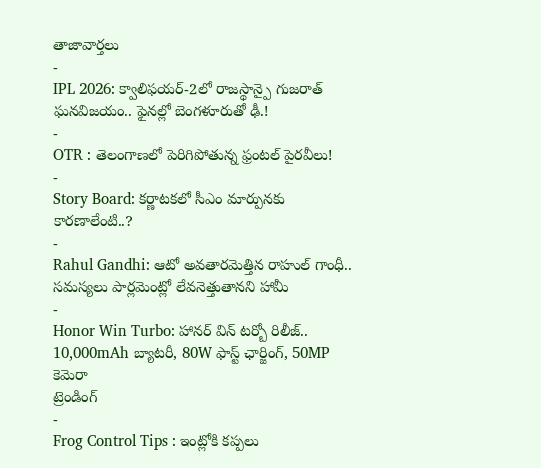తాజావార్తలు
-
IPL 2026: క్వాలిఫయర్-2లో రాజస్థాన్పై గుజరాత్ ఘనవిజయం.. ఫైనల్లో బెంగళూరుతో ఢీ.!
-
OTR : తెలంగాణలో పెరిగిపోతున్న ఫ్రంటల్ పైరవీలు!
-
Story Board: కర్ణాటకలో సీఎం మార్పునకు కారణాలేంటి..?
-
Rahul Gandhi: ఆటో అవతారమెత్తిన రాహుల్ గాంధీ.. సమస్యలు పార్లమెంట్లో లేవనెత్తుతానని హామీ
-
Honor Win Turbo: హానర్ విన్ టర్బో రిలీజ్.. 10,000mAh బ్యాటరీ, 80W ఫాస్ట్ ఛార్జింగ్, 50MP కెమెరా
ట్రెండింగ్
-
Frog Control Tips : ఇంట్లోకి కప్పలు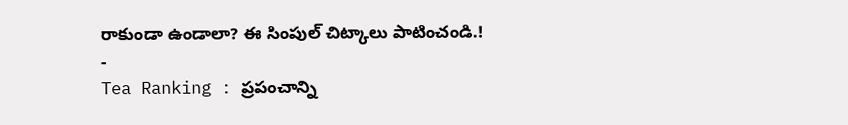రాకుండా ఉండాలా? ఈ సింపుల్ చిట్కాలు పాటించండి.!
-
Tea Ranking : ప్రపంచాన్ని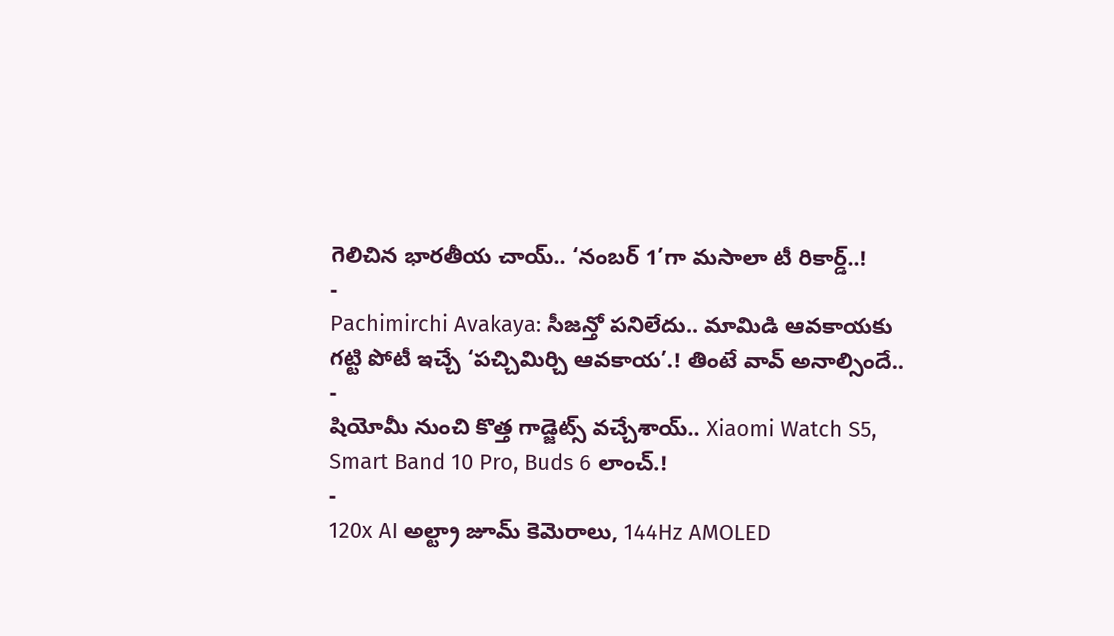గెలిచిన భారతీయ చాయ్.. ‘నంబర్ 1’గా మసాలా టీ రికార్డ్..!
-
Pachimirchi Avakaya: సీజన్తో పనిలేదు.. మామిడి ఆవకాయకు గట్టి పోటీ ఇచ్చే ‘పచ్చిమిర్చి ఆవకాయ’.! తింటే వావ్ అనాల్సిందే..
-
షియోమీ నుంచి కొత్త గాడ్జెట్స్ వచ్చేశాయ్.. Xiaomi Watch S5, Smart Band 10 Pro, Buds 6 లాంచ్.!
-
120x AI అల్ట్రా జూమ్ కెమెరాలు, 144Hz AMOLED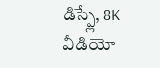డిస్ప్లే, 8K వీడియో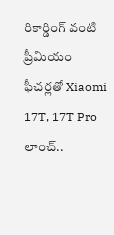రికార్డింగ్ వంటి ప్రీమియం ఫీచర్లతో Xiaomi 17T, 17T Pro లాంచ్..